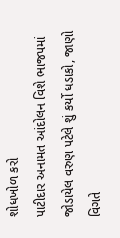શોધખોળ કરો
પાટીદાર અનામત આંદોલન વિશે ભાજપમાં જોડાયેલ વરુણ પટેલે શું કર્યો ધડાકો, જાણો વિગતે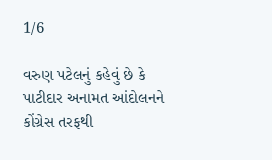1/6

વરુણ પટેલનું કહેવું છે કે પાટીદાર અનામત આંદોલનને કોંગ્રેસ તરફથી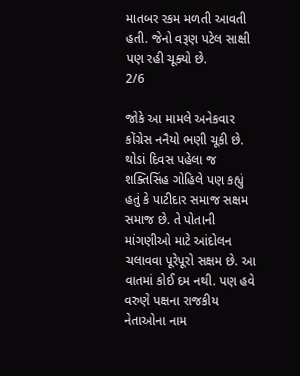માતબર રકમ મળતી આવતી હતી. જેનો વરૂણ પટેલ સાક્ષી પણ રહી ચૂક્યો છે.
2/6

જોકે આ મામલે અનેકવાર કોંગ્રેસ નનૈયો ભણી ચૂકી છે. થોડાં દિવસ પહેલા જ શક્તિસિંહ ગોહિલે પણ કહ્યું હતું કે પાટીદાર સમાજ સક્ષમ સમાજ છે. તે પોતાની માંગણીઓ માટે આંદોલન ચલાવવા પૂરેપૂરો સક્ષમ છે. આ વાતમાં કોઈ દમ નથી. પણ હવે વરુણે પક્ષના રાજકીય નેતાઓના નામ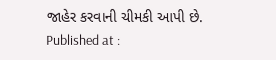જાહેર કરવાની ચીમકી આપી છે.
Published at :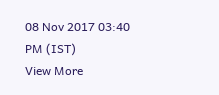08 Nov 2017 03:40 PM (IST)
View More